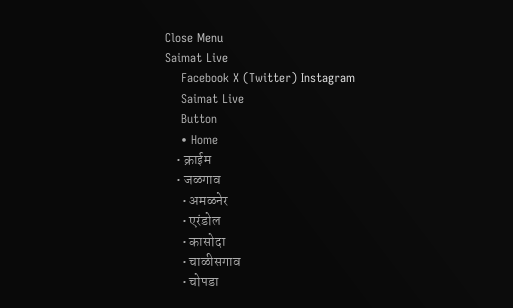Close Menu
Saimat Live
    Facebook X (Twitter) Instagram
    Saimat Live
    Button
    • Home
    • क्राईम
    • जळगाव
      • अमळनेर
      • एरंडोल
      • कासोदा
      • चाळीसगाव
      • चोपडा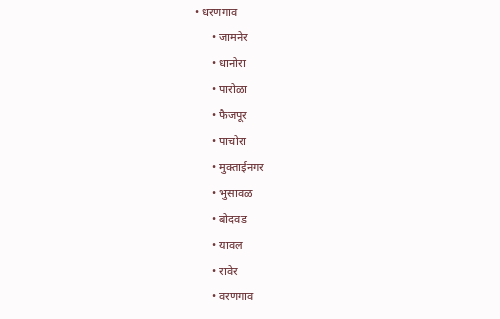• धरणगाव
      • जामनेर
      • धानोरा
      • पारोळा
      • फैजपूर
      • पाचोरा
      • मुक्ताईनगर
      • भुसावळ
      • बोदवड
      • यावल
      • रावेर
      • वरणगाव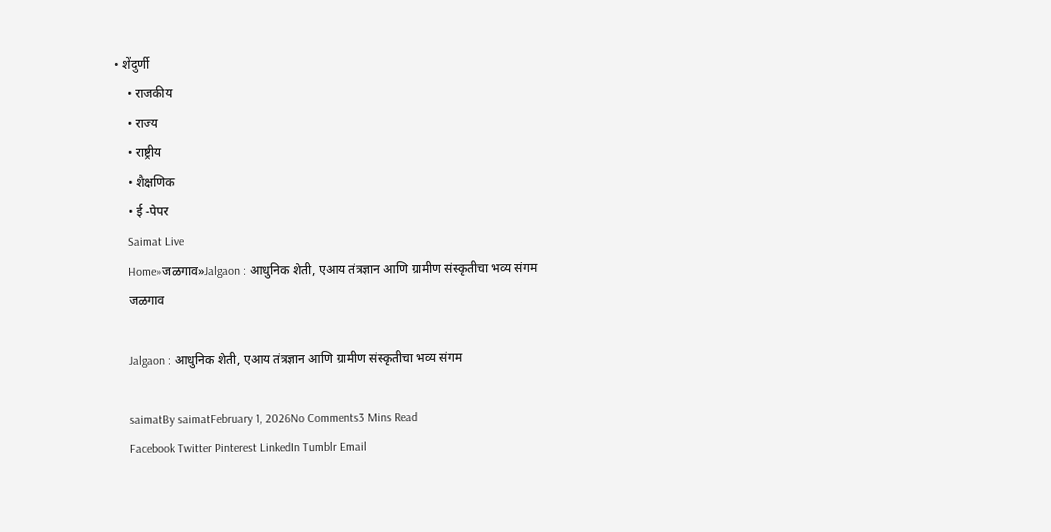• शेंदुर्णी
    • राजकीय
    • राज्य
    • राष्ट्रीय
    • शैक्षणिक
    • ई -पेपर
    Saimat Live
    Home»जळगाव»Jalgaon : आधुनिक शेती, एआय तंत्रज्ञान आणि ग्रामीण संस्कृतीचा भव्य संगम
    जळगाव

    Jalgaon : आधुनिक शेती, एआय तंत्रज्ञान आणि ग्रामीण संस्कृतीचा भव्य संगम

    saimatBy saimatFebruary 1, 2026No Comments3 Mins Read
    Facebook Twitter Pinterest LinkedIn Tumblr Email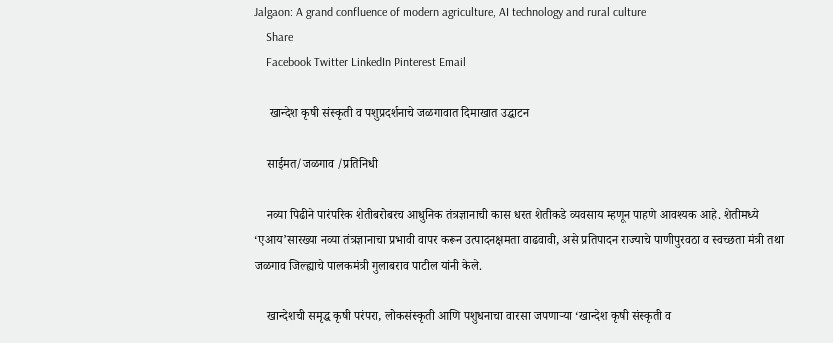Jalgaon: A grand confluence of modern agriculture, AI technology and rural culture
    Share
    Facebook Twitter LinkedIn Pinterest Email

     खान्देश कृषी संस्कृती व पशुप्रदर्शनाचे जळगावात दिमाखात उद्घाटन

    साईमत/जळगाव /प्रतिनिधी

    नव्या पिढीने पारंपरिक शेतीबरोबरच आधुनिक तंत्रज्ञानाची कास धरत शेतीकडे व्यवसाय म्हणून पाहणे आवश्यक आहे. शेतीमध्ये ‘एआय’सारख्या नव्या तंत्रज्ञानाचा प्रभावी वापर करून उत्पादनक्षमता वाढवावी, असे प्रतिपादन राज्याचे पाणीपुरवठा व स्वच्छता मंत्री तथा जळगाव जिल्ह्याचे पालकमंत्री गुलाबराव पाटील यांनी केले.

    खान्देशची समृद्ध कृषी परंपरा, लोकसंस्कृती आणि पशुधनाचा वारसा जपणाऱ्या ‘खान्देश कृषी संस्कृती व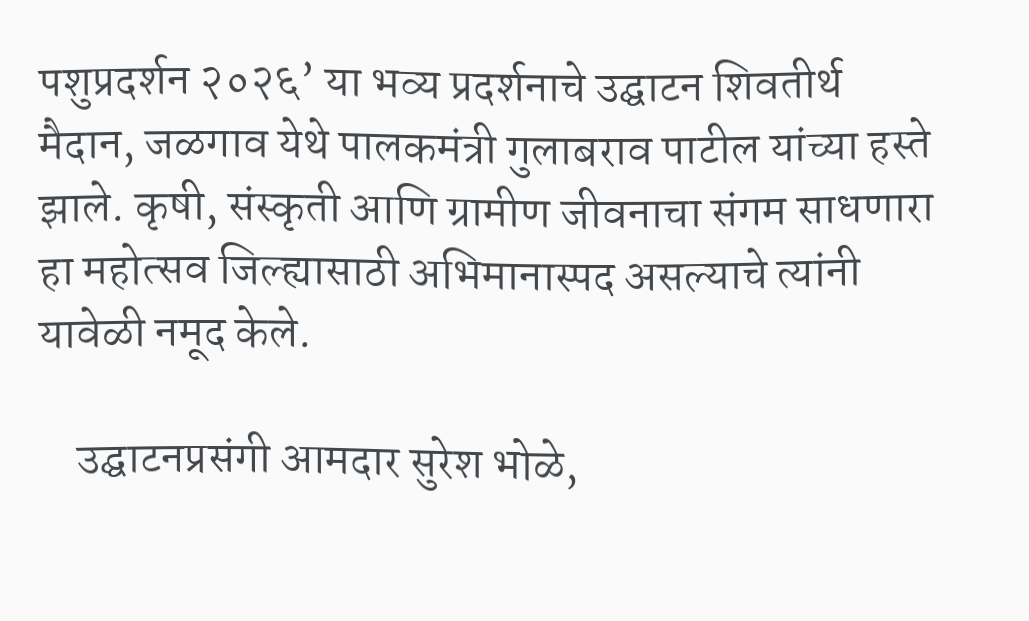पशुप्रदर्शन २०२६’ या भव्य प्रदर्शनाचे उद्घाटन शिवतीर्थ मैदान, जळगाव येथे पालकमंत्री गुलाबराव पाटील यांच्या हस्ते झाले. कृषी, संस्कृती आणि ग्रामीण जीवनाचा संगम साधणारा हा महोत्सव जिल्ह्यासाठी अभिमानास्पद असल्याचे त्यांनी यावेळी नमूद केले.

    उद्घाटनप्रसंगी आमदार सुरेश भोळे,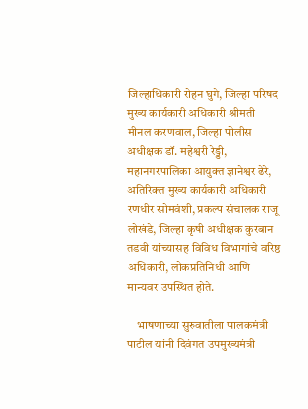जिल्हाधिकारी रोहन घुगे, जिल्हा परिषद मुख्य कार्यकारी अधिकारी श्रीमती मीनल करणवाल, जिल्हा पोलीस अधीक्षक डॉ. महेश्वरी रेड्डी, महानगरपालिका आयुक्त ज्ञानेश्वर ढेरे, अतिरिक्त मुख्य कार्यकारी अधिकारी रणधीर सोमवंशी, प्रकल्प संचालक राजू लोखंडे, जिल्हा कृषी अधीक्षक कुरबान तडवी यांच्यासह विविध विभागांचे वरिष्ठ अधिकारी, लोकप्रतिनिधी आणि मान्यवर उपस्थित होते.

    भाषणाच्या सुरुवातीला पालकमंत्री पाटील यांनी दिवंगत उपमुख्यमंत्री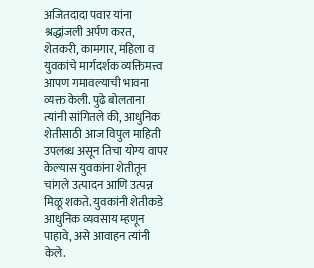अजितदादा पवार यांना श्रद्धांजली अर्पण करत, शेतकरी, कामगार, महिला व युवकांचे मार्गदर्शक व्यक्तिमत्त्व आपण गमावल्याची भावना व्यक्त केली. पुढे बोलताना त्यांनी सांगितले की, आधुनिक शेतीसाठी आज विपुल माहिती उपलब्ध असून तिचा योग्य वापर केल्यास युवकांना शेतीतून चांगले उत्पादन आणि उत्पन्न मिळू शकते. युवकांनी शेतीकडे आधुनिक व्यवसाय म्हणून पाहावे, असे आवाहन त्यांनी केले.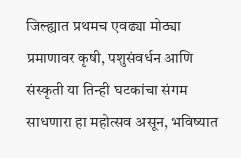जिल्ह्यात प्रथमच एवढ्या मोठ्या प्रमाणावर कृषी, पशुसंवर्धन आणि संस्कृती या तिन्ही घटकांचा संगम साधणारा हा महोत्सव असून, भविष्यात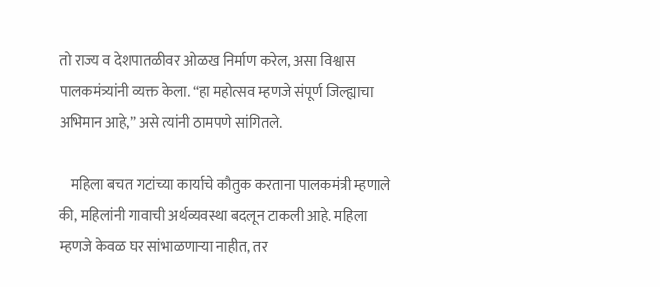तो राज्य व देशपातळीवर ओळख निर्माण करेल, असा विश्वास पालकमंत्र्यांनी व्यक्त केला. “हा महोत्सव म्हणजे संपूर्ण जिल्ह्याचा अभिमान आहे,” असे त्यांनी ठामपणे सांगितले.

    महिला बचत गटांच्या कार्याचे कौतुक करताना पालकमंत्री म्हणाले की, महिलांनी गावाची अर्थव्यवस्था बदलून टाकली आहे. महिला म्हणजे केवळ घर सांभाळणाऱ्या नाहीत, तर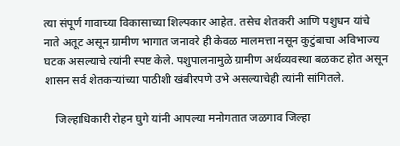त्या संपूर्ण गावाच्या विकासाच्या शिल्पकार आहेत. तसेच शेतकरी आणि पशुधन यांचे नाते अतूट असून ग्रामीण भागात जनावरे ही केवळ मालमत्ता नसून कुटुंबाचा अविभाज्य घटक असल्याचे त्यांनी स्पष्ट केले. पशुपालनामुळे ग्रामीण अर्थव्यवस्था बळकट होत असून शासन सर्व शेतकऱ्यांच्या पाठीशी खंबीरपणे उभे असल्याचेही त्यांनी सांगितले.

    जिल्हाधिकारी रोहन घुगे यांनी आपल्या मनोगतात जळगाव जिल्हा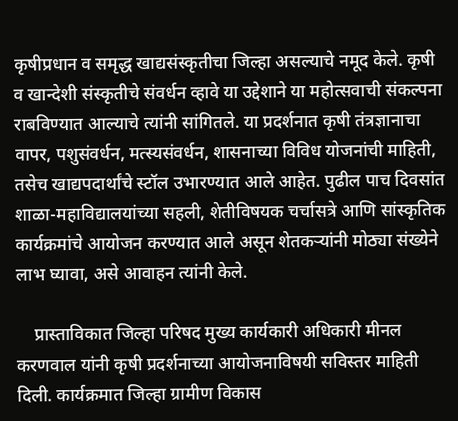कृषीप्रधान व समृद्ध खाद्यसंस्कृतीचा जिल्हा असल्याचे नमूद केले. कृषी व खान्देशी संस्कृतीचे संवर्धन व्हावे या उद्देशाने या महोत्सवाची संकल्पना राबविण्यात आल्याचे त्यांनी सांगितले. या प्रदर्शनात कृषी तंत्रज्ञानाचा वापर, पशुसंवर्धन, मत्स्यसंवर्धन, शासनाच्या विविध योजनांची माहिती, तसेच खाद्यपदार्थांचे स्टॉल उभारण्यात आले आहेत. पुढील पाच दिवसांत शाळा-महाविद्यालयांच्या सहली, शेतीविषयक चर्चासत्रे आणि सांस्कृतिक कार्यक्रमांचे आयोजन करण्यात आले असून शेतकऱ्यांनी मोठ्या संख्येने लाभ घ्यावा, असे आवाहन त्यांनी केले.

    प्रास्ताविकात जिल्हा परिषद मुख्य कार्यकारी अधिकारी मीनल करणवाल यांनी कृषी प्रदर्शनाच्या आयोजनाविषयी सविस्तर माहिती दिली. कार्यक्रमात जिल्हा ग्रामीण विकास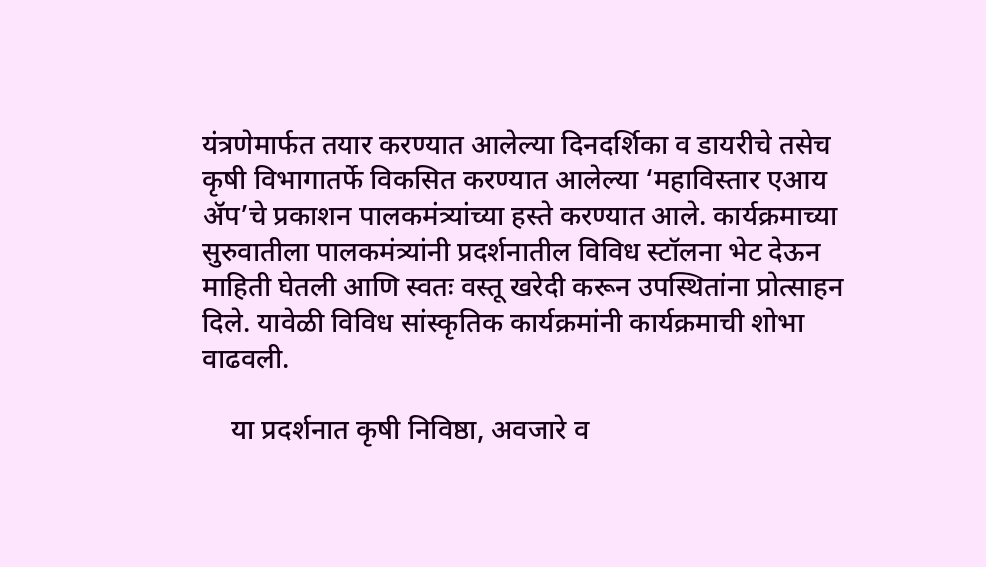यंत्रणेमार्फत तयार करण्यात आलेल्या दिनदर्शिका व डायरीचे तसेच कृषी विभागातर्फे विकसित करण्यात आलेल्या ‘महाविस्तार एआय ॲप’चे प्रकाशन पालकमंत्र्यांच्या हस्ते करण्यात आले. कार्यक्रमाच्या सुरुवातीला पालकमंत्र्यांनी प्रदर्शनातील विविध स्टॉलना भेट देऊन माहिती घेतली आणि स्वतः वस्तू खरेदी करून उपस्थितांना प्रोत्साहन दिले. यावेळी विविध सांस्कृतिक कार्यक्रमांनी कार्यक्रमाची शोभा वाढवली.

    या प्रदर्शनात कृषी निविष्ठा, अवजारे व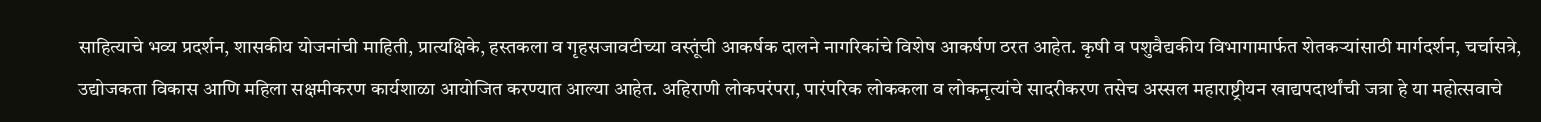साहित्याचे भव्य प्रदर्शन, शासकीय योजनांची माहिती, प्रात्यक्षिके, हस्तकला व गृहसजावटीच्या वस्तूंची आकर्षक दालने नागरिकांचे विशेष आकर्षण ठरत आहेत. कृषी व पशुवैद्यकीय विभागामार्फत शेतकऱ्यांसाठी मार्गदर्शन, चर्चासत्रे, उद्योजकता विकास आणि महिला सक्षमीकरण कार्यशाळा आयोजित करण्यात आल्या आहेत. अहिराणी लोकपरंपरा, पारंपरिक लोककला व लोकनृत्यांचे सादरीकरण तसेच अस्सल महाराष्ट्रीयन खाद्यपदार्थांची जत्रा हे या महोत्सवाचे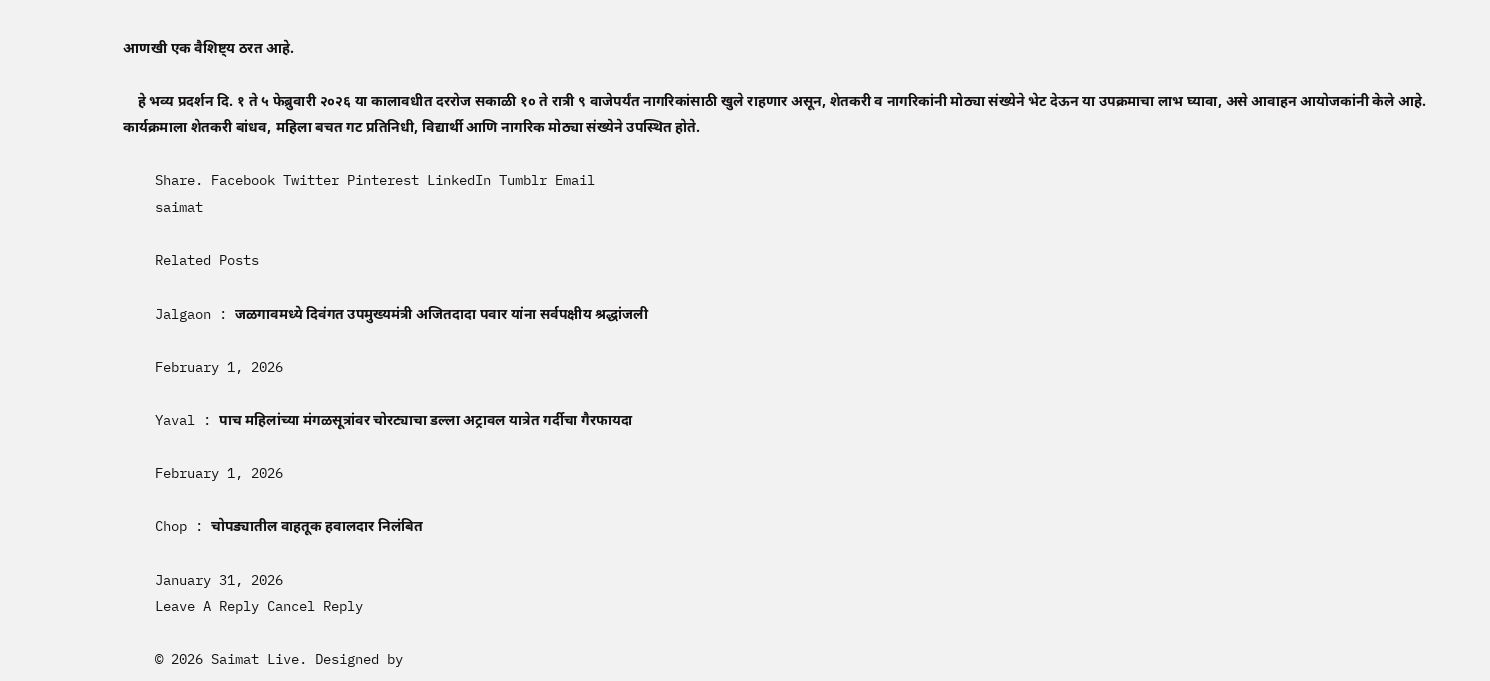आणखी एक वैशिष्ट्य ठरत आहे.

    हे भव्य प्रदर्शन दि. १ ते ५ फेब्रुवारी २०२६ या कालावधीत दररोज सकाळी १० ते रात्री ९ वाजेपर्यंत नागरिकांसाठी खुले राहणार असून, शेतकरी व नागरिकांनी मोठ्या संख्येने भेट देऊन या उपक्रमाचा लाभ घ्यावा, असे आवाहन आयोजकांनी केले आहे. कार्यक्रमाला शेतकरी बांधव, महिला बचत गट प्रतिनिधी, विद्यार्थी आणि नागरिक मोठ्या संख्येने उपस्थित होते.

    Share. Facebook Twitter Pinterest LinkedIn Tumblr Email
    saimat

    Related Posts

    Jalgaon : जळगावमध्ये दिवंगत उपमुख्यमंत्री अजितदादा पवार यांना सर्वपक्षीय श्रद्धांजली

    February 1, 2026

    Yaval : पाच महिलांच्या मंगळसूत्रांवर चोरट्याचा डल्ला अट्रावल यात्रेत गर्दीचा गैरफायदा

    February 1, 2026

    Chop : चोपड्यातील वाहतूक हवालदार निलंबित

    January 31, 2026
    Leave A Reply Cancel Reply

    © 2026 Saimat Live. Designed by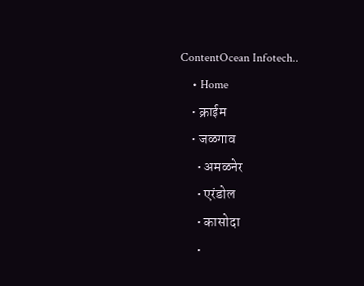ContentOcean Infotech..
    • Home
    • क्राईम
    • जळगाव
      • अमळनेर
      • एरंडोल
      • कासोदा
      •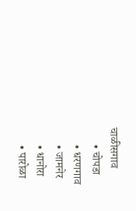चाळीसगाव
      • चोपडा
      • धरणगाव
      • जामनेर
      • धानोरा
      • पारोळा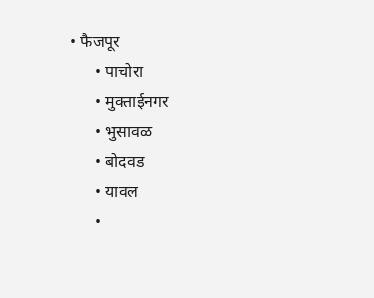• फैजपूर
      • पाचोरा
      • मुक्ताईनगर
      • भुसावळ
      • बोदवड
      • यावल
      •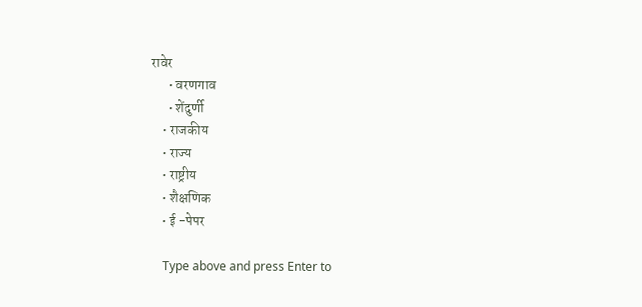रावेर
      • वरणगाव
      • शेंदुर्णी
    • राजकीय
    • राज्य
    • राष्ट्रीय
    • शैक्षणिक
    • ई -पेपर

    Type above and press Enter to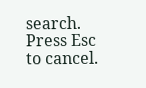search. Press Esc to cancel.